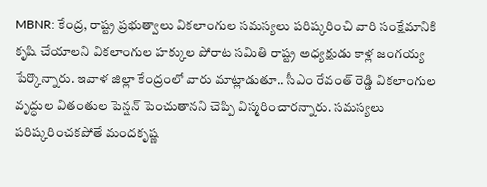MBNR: కేంద్ర, రాష్ట్ర ప్రభుత్వాలు వికలాంగుల సమస్యలు పరిష్కరించి వారి సంక్షేమానికి కృషి చేయాలని వికలాంగుల హక్కుల పోరాట సమితి రాష్ట్ర అధ్యక్షుడు కాళ్ల జంగయ్య పేర్కొన్నారు. ఇవాళ జిల్లా కేంద్రంలో వారు మాట్లాడుతూ.. సీఎం రేవంత్ రెడ్డి వికలాంగుల వృద్ధుల వితంతుల పెన్షన్ పెంచుతానని చెప్పి విస్మరించారన్నారు. సమస్యలు పరిష్కరించకపోతే మందకృష్ణ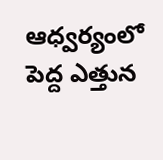ఆధ్వర్యంలో పెద్ద ఎత్తున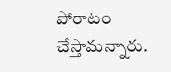పోరాటం చేస్తామన్నారు.